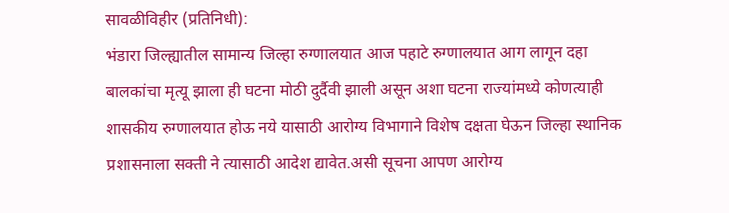सावळीविहीर (प्रतिनिधी):
भंडारा जिल्ह्यातील सामान्य जिल्हा रुग्णालयात आज पहाटे रुग्णालयात आग लागून दहा बालकांचा मृत्यू झाला ही घटना मोठी दुर्दैवी झाली असून अशा घटना राज्यांमध्ये कोणत्याही शासकीय रुग्णालयात होऊ नये यासाठी आरोग्य विभागाने विशेष दक्षता घेऊन जिल्हा स्थानिक प्रशासनाला सक्ती ने त्यासाठी आदेश द्यावेत.असी सूचना आपण आरोग्य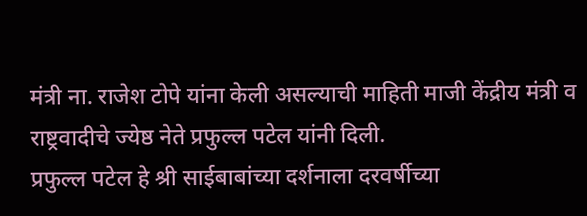मंत्री ना. राजेश टोपे यांना केली असल्याची माहिती माजी केंद्रीय मंत्री व राष्ट्रवादीचे ज्येष्ठ नेते प्रफुल्ल पटेल यांनी दिली.
प्रफुल्ल पटेल हे श्री साईबाबांच्या दर्शनाला दरवर्षीच्या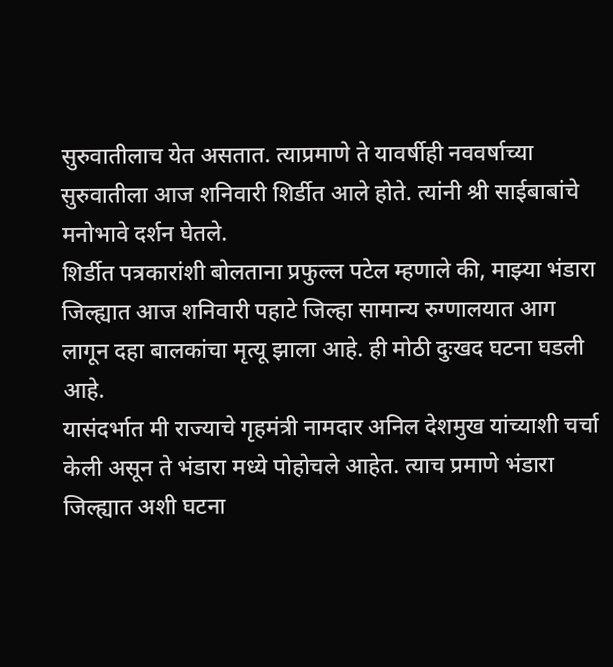सुरुवातीलाच येत असतात. त्याप्रमाणे ते यावर्षीही नववर्षाच्या सुरुवातीला आज शनिवारी शिर्डीत आले होते. त्यांनी श्री साईबाबांचे मनोभावे दर्शन घेतले.
शिर्डीत पत्रकारांशी बोलताना प्रफुल्ल पटेल म्हणाले की, माझ्या भंडारा जिल्ह्यात आज शनिवारी पहाटे जिल्हा सामान्य रुग्णालयात आग लागून दहा बालकांचा मृत्यू झाला आहे. ही मोठी दुःखद घटना घडली आहे.
यासंदर्भात मी राज्याचे गृहमंत्री नामदार अनिल देशमुख यांच्याशी चर्चा केली असून ते भंडारा मध्ये पोहोचले आहेत. त्याच प्रमाणे भंडारा जिल्ह्यात अशी घटना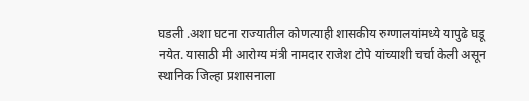घडली .अशा घटना राज्यातील कोणत्याही शासकीय रुग्णालयांमध्ये यापुढे घडू नयेत. यासाठी मी आरोग्य मंत्री नामदार राजेश टोपे यांच्याशी चर्चा केली असून स्थानिक जिल्हा प्रशासनाला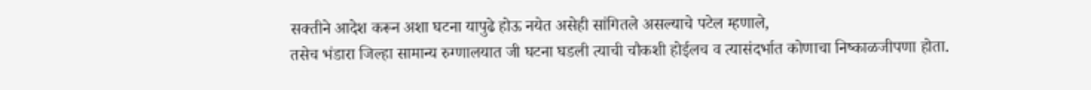सक्तीने आदेश करून अशा घटना यापुढे होऊ नयेत असेही सांगितले असल्याचे पटेल म्हणाले,
तसेच भंडारा जिल्हा सामान्य रुग्णालयात जी घटना घडली त्याची चौकशी होईलच व त्यासंदर्भात कोणाचा निष्काळजीपणा होता.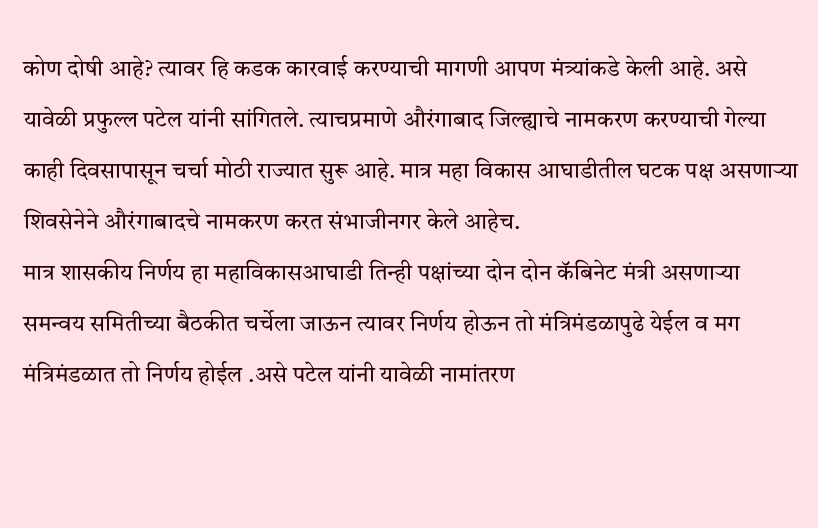कोण दोषी आहे? त्यावर हि कडक कारवाई करण्याची मागणी आपण मंत्र्यांकडे केली आहे. असे यावेळी प्रफुल्ल पटेल यांनी सांगितले. त्याचप्रमाणे औरंगाबाद जिल्ह्याचे नामकरण करण्याची गेल्या काही दिवसापासून चर्चा मोठी राज्यात सुरू आहे. मात्र महा विकास आघाडीतील घटक पक्ष असणाऱ्या शिवसेनेने औरंगाबादचे नामकरण करत संभाजीनगर केले आहेच.
मात्र शासकीय निर्णय हा महाविकासआघाडी तिन्ही पक्षांच्या दोन दोन कॅबिनेट मंत्री असणाऱ्या समन्वय समितीच्या बैठकीत चर्चेला जाऊन त्यावर निर्णय होऊन तो मंत्रिमंडळापुढे येईल व मग मंत्रिमंडळात तो निर्णय होईल .असे पटेल यांनी यावेळी नामांतरण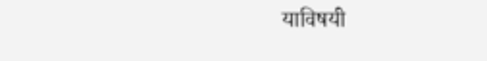याविषयी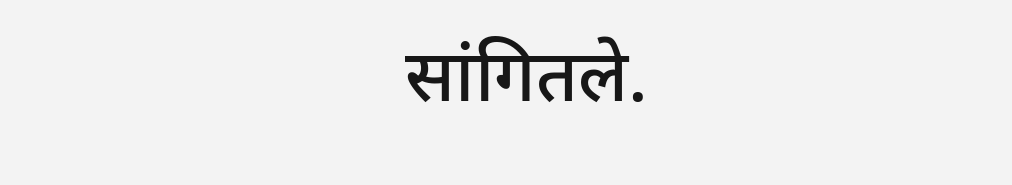सांगितले.